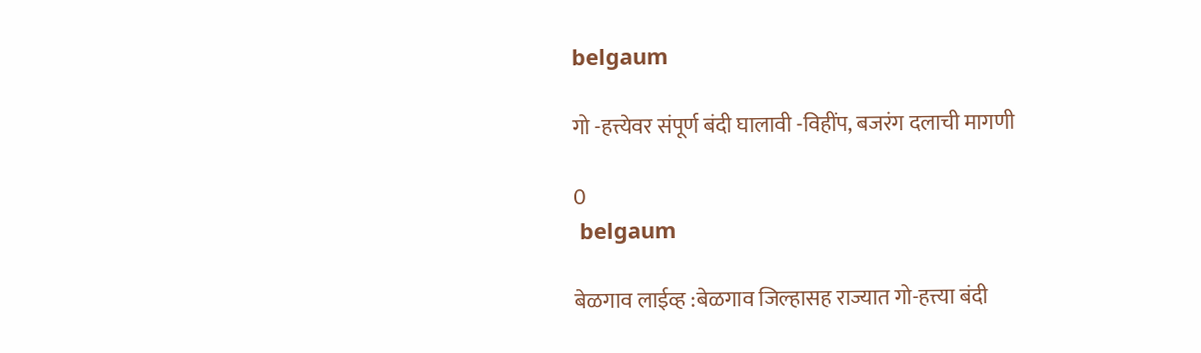belgaum

गो -हत्त्येवर संपूर्ण बंदी घालावी -विहींप, बजरंग दलाची मागणी

0
 belgaum

बेळगाव लाईव्ह :बेळगाव जिल्हासह राज्यात गो-हत्त्या बंदी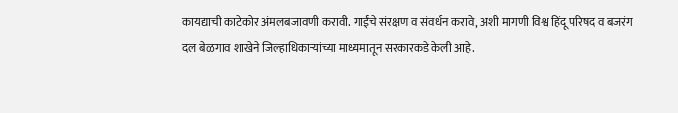कायद्याची काटेकोर अंमलबजावणी करावी. गाईंचे संरक्षण व संवर्धन करावे, अशी मागणी विश्व हिंदू परिषद व बजरंग दल बेळगाव शाखेने जिल्हाधिकाऱ्यांच्या माध्यमातून सरकारकडे केली आहे.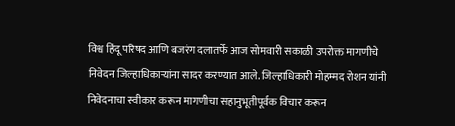विश्व हिंदू परिषद आणि बजरंग दलातर्फे आज सोमवारी सकाळी उपरोक्त मागणीचे निवेदन जिल्हाधिकाऱ्यांना सादर करण्यात आले. जिल्हाधिकारी मोहम्मद रोशन यांनी निवेदनाचा स्वीकार करून मागणीचा सहानुभूतीपूर्वक विचार करून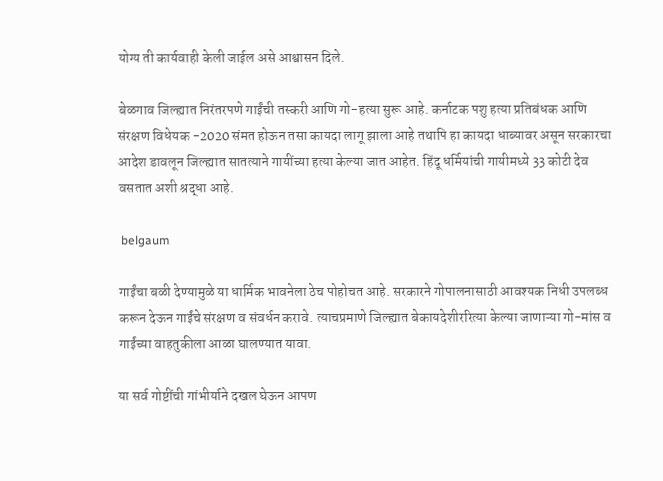योग्य ती कार्यवाही केली जाईल असे आश्वासन दिले.

बेळगाव जिल्ह्यात निरंतरपणे गाईंची तस्करी आणि गो-हत्या सुरू आहे. कर्नाटक पशु हत्या प्रतिबंधक आणि संरक्षण विधेयक -2020 संमत होऊन तसा कायदा लागू झाला आहे तथापि हा कायदा धाब्यावर असून सरकारचा आदेश डावलून जिल्ह्यात सातत्याने गायींच्या हत्या केल्या जात आहेत. हिंदू धर्मियांची गायीमध्ये 33 कोटी देव वसतात अशी श्रद्धा आहे.

 belgaum

गाईंचा बळी देण्यामुळे या धार्मिक भावनेला ठेच पोहोचत आहे. सरकारने गोपालनासाठी आवश्यक निधी उपलब्ध करून देऊन गाईंचे संरक्षण व संवर्धन करावे. त्याचप्रमाणे जिल्ह्यात बेकायदेशीररित्या केल्या जाणाऱ्या गो-मांस व गाईंच्या वाहतुकीला आळा घालण्यात यावा.

या सर्व गोष्टींची गांभीर्याने दखल घेऊन आपण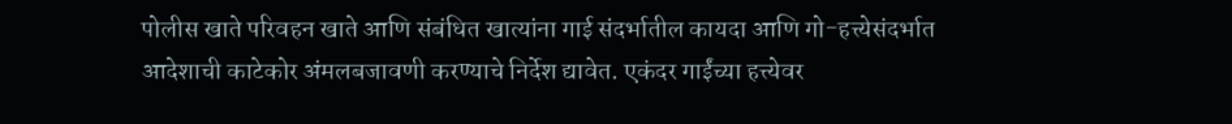पोलीस खाते परिवहन खाते आणि संबंधित खात्यांना गाई संदर्भातील कायदा आणि गो-हत्त्येसंदर्भात आदेशाची काटेकोर अंमलबजावणी करण्याचे निर्देश द्यावेत. एकंदर गाईंच्या हत्त्येवर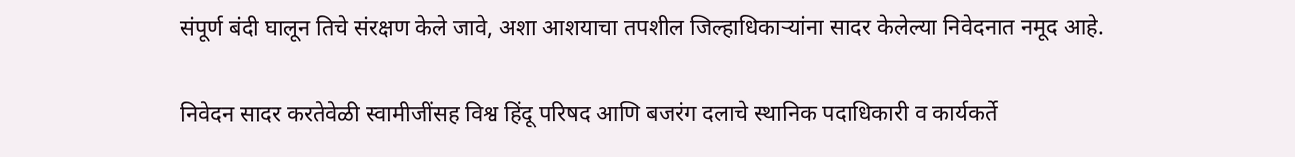संपूर्ण बंदी घालून तिचे संरक्षण केले जावे, अशा आशयाचा तपशील जिल्हाधिकाऱ्यांना सादर केलेल्या निवेदनात नमूद आहे.

निवेदन सादर करतेवेळी स्वामीजींसह विश्व हिंदू परिषद आणि बजरंग दलाचे स्थानिक पदाधिकारी व कार्यकर्ते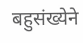बहुसंख्येने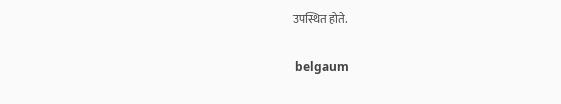उपस्थित होते.

 belgaum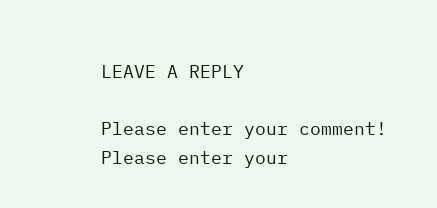LEAVE A REPLY

Please enter your comment!
Please enter your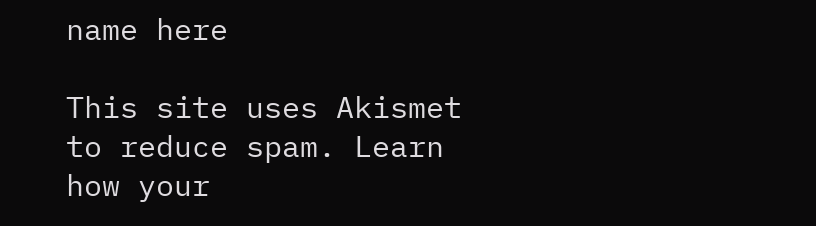name here

This site uses Akismet to reduce spam. Learn how your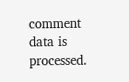comment data is processed.